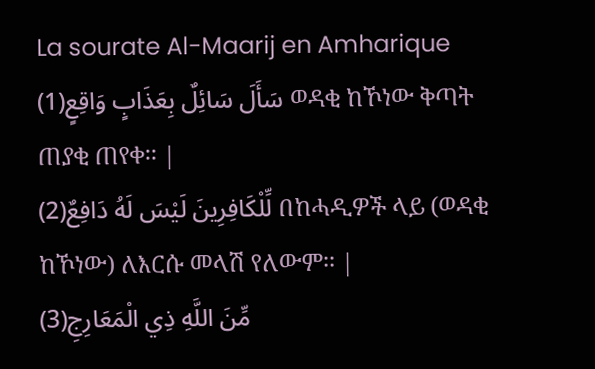La sourate Al-Maarij en Amharique
سَأَلَ سَائِلٌ بِعَذَابٍ وَاقِعٍ(1) ወዳቂ ከኾነው ቅጣት ጠያቂ ጠየቀ፡፡ |
لِّلْكَافِرِينَ لَيْسَ لَهُ دَافِعٌ(2) በከሓዲዎች ላይ (ወዳቂ ከኾነው) ለእርሱ መላሽ የለውም፡፡ |
مِّنَ اللَّهِ ذِي الْمَعَارِجِ(3)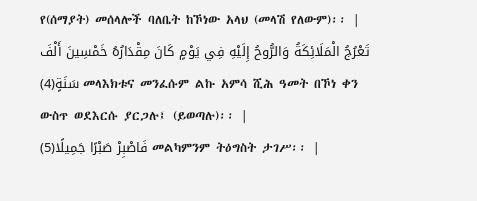የ(ሰማያት) መሰላሎች ባለቤት ከኾነው አላህ (መላሽ የለውም)፡፡ |
تَعْرُجُ الْمَلَائِكَةُ وَالرُّوحُ إِلَيْهِ فِي يَوْمٍ كَانَ مِقْدَارُهُ خَمْسِينَ أَلْفَ سَنَةٍ(4) መላእክቱና መንፈሱም ልኩ አምሳ ሺሕ ዓመት በኾነ ቀን ውስጥ ወደእርሱ ያርጋሉ፤ (ይወጣሉ)፡፡ |
فَاصْبِرْ صَبْرًا جَمِيلًا(5) መልካምንም ትዕግስት ታገሥ፡፡ |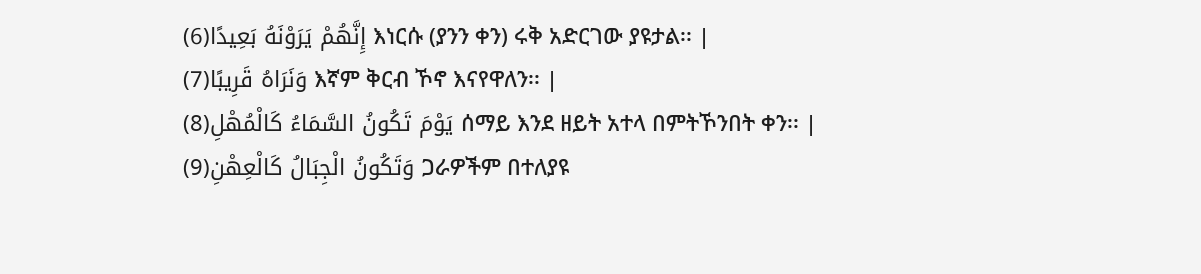إِنَّهُمْ يَرَوْنَهُ بَعِيدًا(6) እነርሱ (ያንን ቀን) ሩቅ አድርገው ያዩታል፡፡ |
وَنَرَاهُ قَرِيبًا(7) እኛም ቅርብ ኾኖ እናየዋለን፡፡ |
يَوْمَ تَكُونُ السَّمَاءُ كَالْمُهْلِ(8) ሰማይ እንደ ዘይት አተላ በምትኾንበት ቀን፡፡ |
وَتَكُونُ الْجِبَالُ كَالْعِهْنِ(9) ጋራዎችም በተለያዩ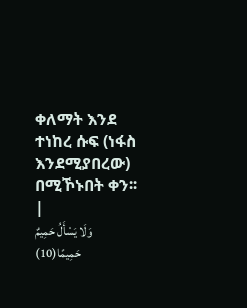ቀለማት እንደ ተነከረ ሱፍ (ነፋስ እንደሚያበረው) በሚኾኑበት ቀን፡፡ |
وَلَا يَسْأَلُ حَمِيمٌ حَمِيمًا(10)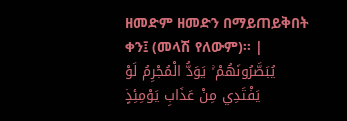ዘመድም ዘመድን በማይጠይቅበት ቀን፤ (መላሽ የለውም)፡፡ |
يُبَصَّرُونَهُمْ ۚ يَوَدُّ الْمُجْرِمُ لَوْ يَفْتَدِي مِنْ عَذَابِ يَوْمِئِذٍ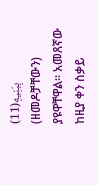بِبَنِيهِ(11) (ዘመዶቻቸውን) ያዩዋቸዋል፡፡ አመጸኛው ከዚያ ቀን ስቃይ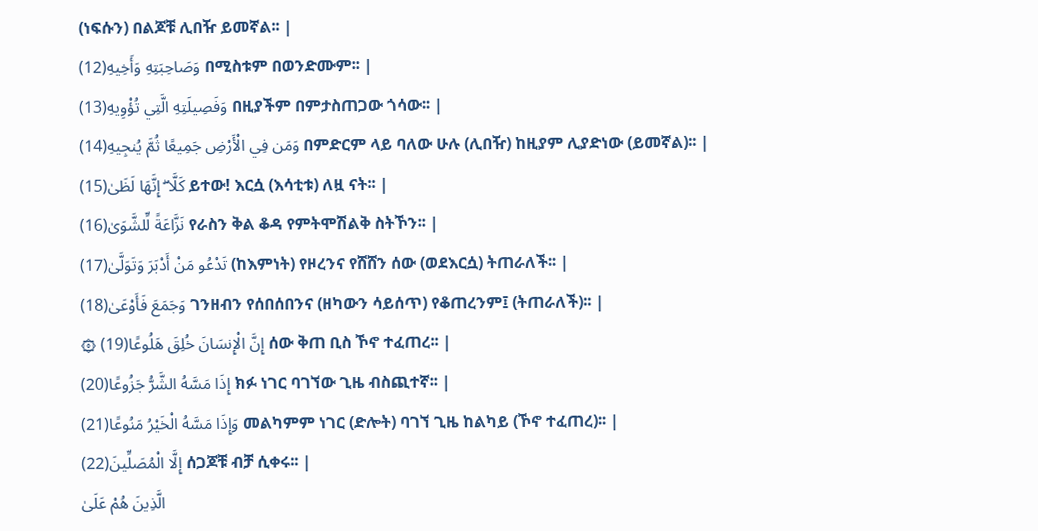(ነፍሱን) በልጆቹ ሊበዥ ይመኛል፡፡ |
وَصَاحِبَتِهِ وَأَخِيهِ(12) በሚስቱም በወንድሙም፡፡ |
وَفَصِيلَتِهِ الَّتِي تُؤْوِيهِ(13) በዚያችም በምታስጠጋው ጎሳው፡፡ |
وَمَن فِي الْأَرْضِ جَمِيعًا ثُمَّ يُنجِيهِ(14) በምድርም ላይ ባለው ሁሉ (ሊበዥ) ከዚያም ሊያድነው (ይመኛል)፡፡ |
كَلَّا ۖ إِنَّهَا لَظَىٰ(15) ይተው! እርሷ (እሳቲቱ) ለዟ ናት፡፡ |
نَزَّاعَةً لِّلشَّوَىٰ(16) የራስን ቅል ቆዳ የምትሞሽልቅ ስትኾን፡፡ |
تَدْعُو مَنْ أَدْبَرَ وَتَوَلَّىٰ(17) (ከእምነት) የዞረንና የሸሸን ሰው (ወደእርሷ) ትጠራለች፡፡ |
وَجَمَعَ فَأَوْعَىٰ(18) ገንዘብን የሰበሰበንና (ዘካውን ሳይሰጥ) የቆጠረንም፤ (ትጠራለች)፡፡ |
۞ إِنَّ الْإِنسَانَ خُلِقَ هَلُوعًا(19) ሰው ቅጠ ቢስ ኾኖ ተፈጠረ፡፡ |
إِذَا مَسَّهُ الشَّرُّ جَزُوعًا(20) ክፉ ነገር ባገኘው ጊዜ ብስጪተኛ፡፡ |
وَإِذَا مَسَّهُ الْخَيْرُ مَنُوعًا(21) መልካምም ነገር (ድሎት) ባገኘ ጊዜ ከልካይ (ኾኖ ተፈጠረ)፡፡ |
إِلَّا الْمُصَلِّينَ(22) ሰጋጆቹ ብቻ ሲቀሩ፡፡ |
الَّذِينَ هُمْ عَلَىٰ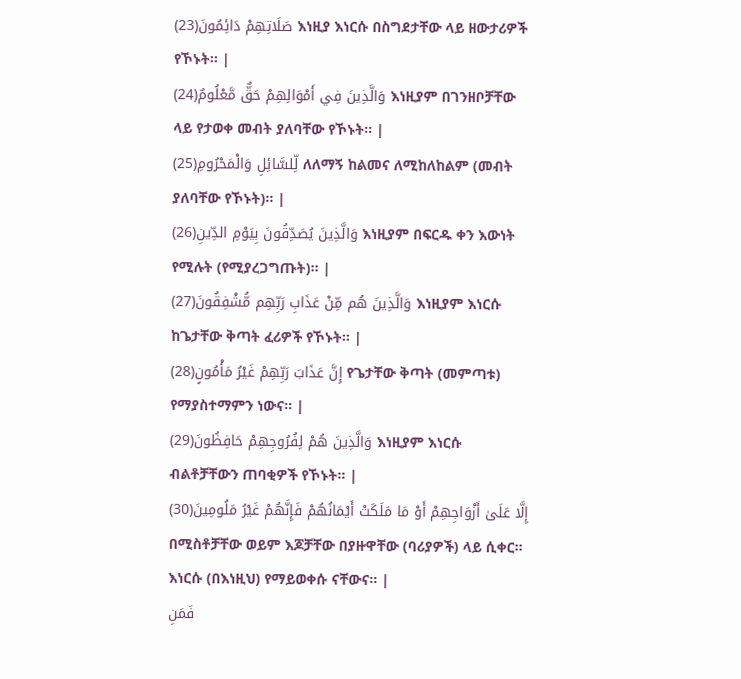صَلَاتِهِمْ دَائِمُونَ(23) እነዚያ እነርሱ በስግደታቸው ላይ ዘውታሪዎች የኾኑት፡፡ |
وَالَّذِينَ فِي أَمْوَالِهِمْ حَقٌّ مَّعْلُومٌ(24) እነዚያም በገንዘቦቻቸው ላይ የታወቀ መብት ያለባቸው የኾኑት፡፡ |
لِّلسَّائِلِ وَالْمَحْرُومِ(25) ለለማኝ ከልመና ለሚከለከልም (መብት ያለባቸው የኾኑት)፡፡ |
وَالَّذِينَ يُصَدِّقُونَ بِيَوْمِ الدِّينِ(26) እነዚያም በፍርዱ ቀን እውነት የሚሉት (የሚያረጋግጡት)፡፡ |
وَالَّذِينَ هُم مِّنْ عَذَابِ رَبِّهِم مُّشْفِقُونَ(27) እነዚያም እነርሱ ከጌታቸው ቅጣት ፈሪዎች የኾኑት፡፡ |
إِنَّ عَذَابَ رَبِّهِمْ غَيْرُ مَأْمُونٍ(28) የጌታቸው ቅጣት (መምጣቱ) የማያስተማምን ነውና፡፡ |
وَالَّذِينَ هُمْ لِفُرُوجِهِمْ حَافِظُونَ(29) እነዚያም እነርሱ ብልቶቻቸውን ጠባቂዎች የኾኑት፡፡ |
إِلَّا عَلَىٰ أَزْوَاجِهِمْ أَوْ مَا مَلَكَتْ أَيْمَانُهُمْ فَإِنَّهُمْ غَيْرُ مَلُومِينَ(30) በሚስቶቻቸው ወይም እጆቻቸው በያዙዋቸው (ባሪያዎች) ላይ ሲቀር፡፡ እነርሱ (በእነዚህ) የማይወቀሱ ናቸውና፡፡ |
فَمَنِ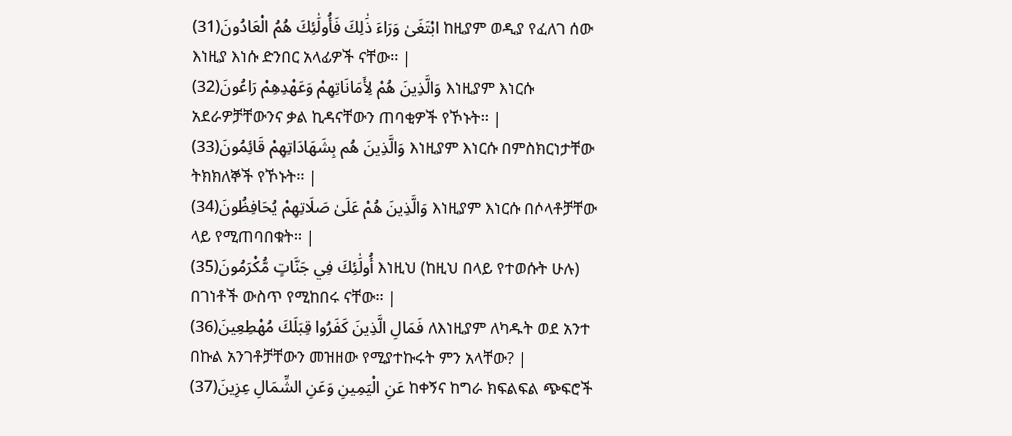ابْتَغَىٰ وَرَاءَ ذَٰلِكَ فَأُولَٰئِكَ هُمُ الْعَادُونَ(31) ከዚያም ወዲያ የፈለገ ሰው እነዚያ እነሱ ድንበር አላፊዎች ናቸው፡፡ |
وَالَّذِينَ هُمْ لِأَمَانَاتِهِمْ وَعَهْدِهِمْ رَاعُونَ(32) እነዚያም እነርሱ አደራዎቻቸውንና ቃል ኪዳናቸውን ጠባቂዎች የኾኑት፡፡ |
وَالَّذِينَ هُم بِشَهَادَاتِهِمْ قَائِمُونَ(33) እነዚያም እነርሱ በምስክርነታቸው ትክክለኞች የኾኑት፡፡ |
وَالَّذِينَ هُمْ عَلَىٰ صَلَاتِهِمْ يُحَافِظُونَ(34) እነዚያም እነርሱ በሶላቶቻቸው ላይ የሚጠባበቁት፡፡ |
أُولَٰئِكَ فِي جَنَّاتٍ مُّكْرَمُونَ(35) እነዚህ (ከዚህ በላይ የተወሱት ሁሉ) በገነቶች ውስጥ የሚከበሩ ናቸው፡፡ |
فَمَالِ الَّذِينَ كَفَرُوا قِبَلَكَ مُهْطِعِينَ(36) ለእነዚያም ለካዱት ወደ አንተ በኩል አንገቶቻቸውን መዝዘው የሚያተኩሩት ምን አላቸው? |
عَنِ الْيَمِينِ وَعَنِ الشِّمَالِ عِزِينَ(37) ከቀኝና ከግራ ክፍልፍል ጭፍሮች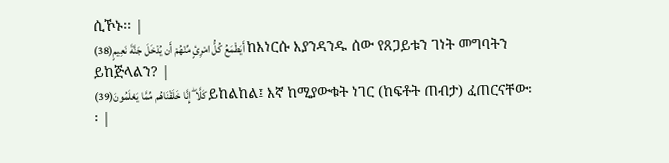ሲኾኑ፡፡ |
أَيَطْمَعُ كُلُّ امْرِئٍ مِّنْهُمْ أَن يُدْخَلَ جَنَّةَ نَعِيمٍ(38) ከእነርሱ እያንዳንዱ ሰው የጸጋይቱን ገነት መግባትን ይከጅላልን? |
كَلَّا ۖ إِنَّا خَلَقْنَاهُم مِّمَّا يَعْلَمُونَ(39) ይከልከል፤ እኛ ከሚያውቁት ነገር (ከፍቶት ጠብታ) ፈጠርናቸው፡፡ |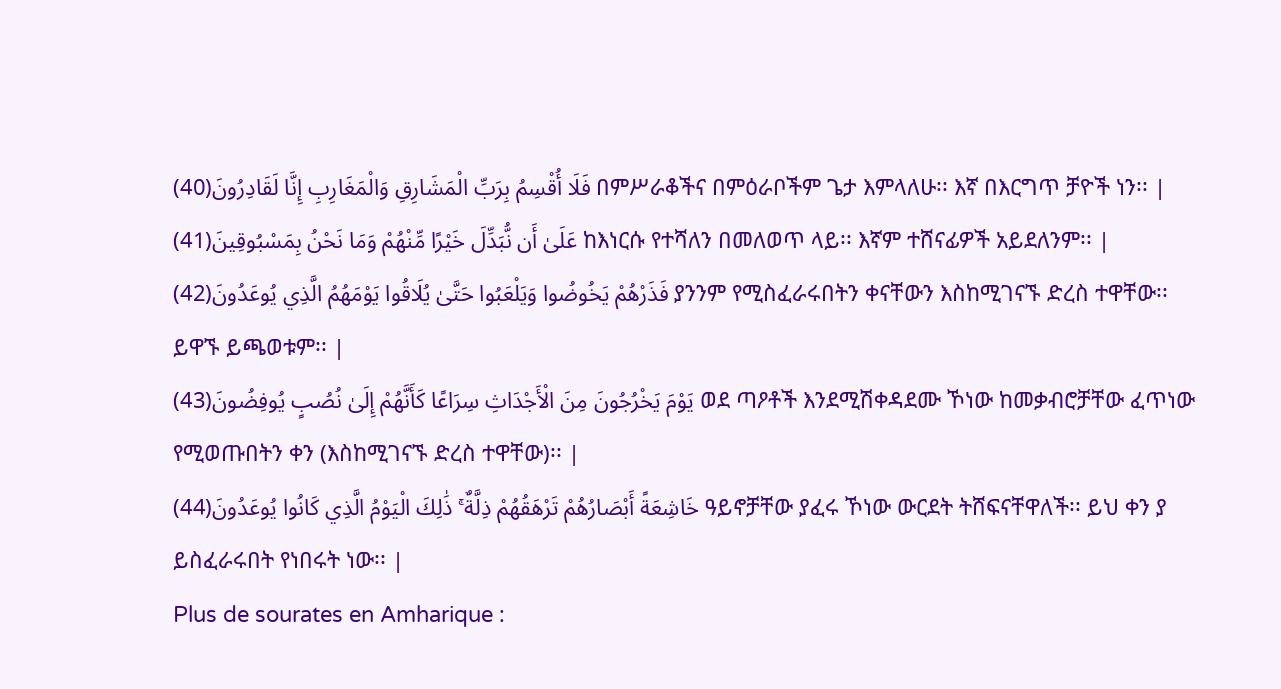فَلَا أُقْسِمُ بِرَبِّ الْمَشَارِقِ وَالْمَغَارِبِ إِنَّا لَقَادِرُونَ(40) በምሥራቆችና በምዕራቦችም ጌታ እምላለሁ፡፡ እኛ በእርግጥ ቻዮች ነን፡፡ |
عَلَىٰ أَن نُّبَدِّلَ خَيْرًا مِّنْهُمْ وَمَا نَحْنُ بِمَسْبُوقِينَ(41) ከእነርሱ የተሻለን በመለወጥ ላይ፡፡ እኛም ተሸናፊዎች አይደለንም፡፡ |
فَذَرْهُمْ يَخُوضُوا وَيَلْعَبُوا حَتَّىٰ يُلَاقُوا يَوْمَهُمُ الَّذِي يُوعَدُونَ(42) ያንንም የሚስፈራሩበትን ቀናቸውን እስከሚገናኙ ድረስ ተዋቸው፡፡ ይዋኙ ይጫወቱም፡፡ |
يَوْمَ يَخْرُجُونَ مِنَ الْأَجْدَاثِ سِرَاعًا كَأَنَّهُمْ إِلَىٰ نُصُبٍ يُوفِضُونَ(43) ወደ ጣዖቶች እንደሚሽቀዳደሙ ኾነው ከመቃብሮቻቸው ፈጥነው የሚወጡበትን ቀን (እስከሚገናኙ ድረስ ተዋቸው)፡፡ |
خَاشِعَةً أَبْصَارُهُمْ تَرْهَقُهُمْ ذِلَّةٌ ۚ ذَٰلِكَ الْيَوْمُ الَّذِي كَانُوا يُوعَدُونَ(44) ዓይኖቻቸው ያፈሩ ኾነው ውርደት ትሸፍናቸዋለች፡፡ ይህ ቀን ያ ይስፈራሩበት የነበሩት ነው፡፡ |
Plus de sourates en Amharique :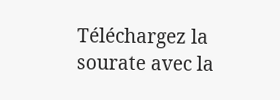Téléchargez la sourate avec la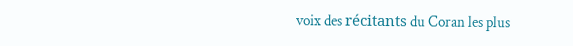voix des récitants du Coran les plus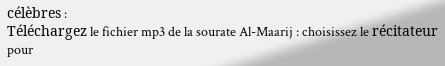célèbres :
Téléchargez le fichier mp3 de la sourate Al-Maarij : choisissez le récitateur pour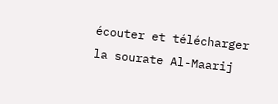écouter et télécharger la sourate Al-Maarij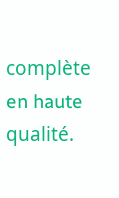complète en haute qualité.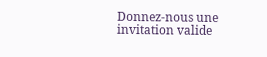Donnez-nous une invitation valide